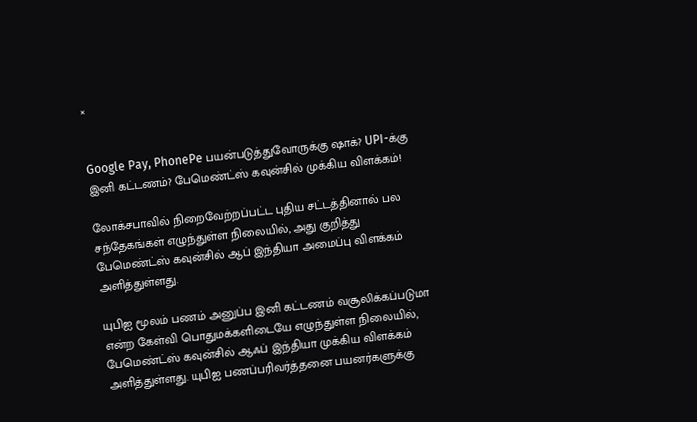×


Google Pay, PhonePe பயன்படுத்துவோருக்கு ஷாக்? UPI-க்கு இனி கட்டணம்? பேமெண்ட்ஸ் கவுன்சில் முக்கிய விளக்கம்!

லோக்சபாவில் நிறைவேற்றப்பட்ட புதிய சட்டத்தினால் பல சந்தேகங்கள் எழுந்துள்ள நிலையில், அது குறித்து பேமெண்ட்ஸ் கவுன்சில் ஆப் இந்தியா அமைப்பு விளக்கம் அளித்துள்ளது.

யுபிஐ மூலம் பணம் அனுப்ப இனி கட்டணம் வசூலிக்கப்படுமா என்ற கேள்வி பொதுமக்களிடையே எழுந்துள்ள நிலையில், பேமெண்ட்ஸ் கவுன்சில் ஆஃப் இந்தியா முக்கிய விளக்கம் அளித்துள்ளது. யுபிஐ பணப்பரிவர்த்தனை பயனர்களுக்கு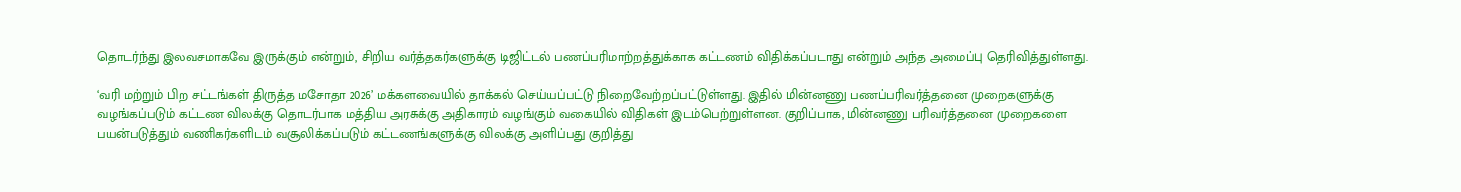தொடர்ந்து இலவசமாகவே இருக்கும் என்றும், சிறிய வர்த்தகர்களுக்கு டிஜிட்டல் பணப்பரிமாற்றத்துக்காக கட்டணம் விதிக்கப்படாது என்றும் அந்த அமைப்பு தெரிவித்துள்ளது.

‘வரி மற்றும் பிற சட்டங்கள் திருத்த மசோதா 2026’ மக்களவையில் தாக்கல் செய்யப்பட்டு நிறைவேற்றப்பட்டுள்ளது. இதில் மின்னணு பணப்பரிவர்த்தனை முறைகளுக்கு வழங்கப்படும் கட்டண விலக்கு தொடர்பாக மத்திய அரசுக்கு அதிகாரம் வழங்கும் வகையில் விதிகள் இடம்பெற்றுள்ளன. குறிப்பாக, மின்னணு பரிவர்த்தனை முறைகளை பயன்படுத்தும் வணிகர்களிடம் வசூலிக்கப்படும் கட்டணங்களுக்கு விலக்கு அளிப்பது குறித்து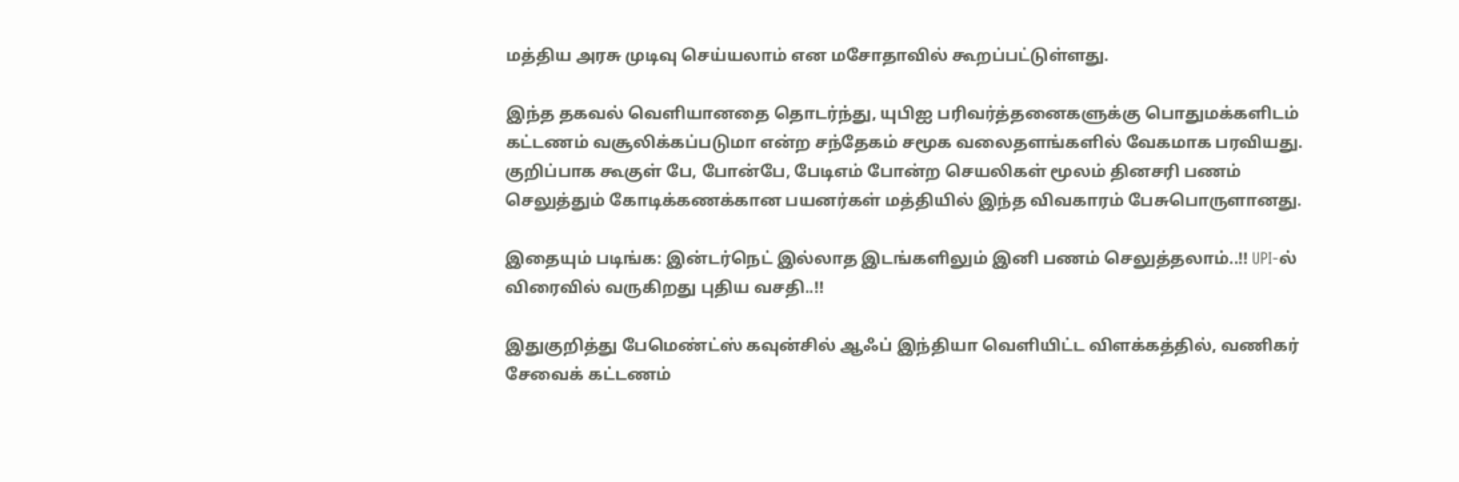மத்திய அரசு முடிவு செய்யலாம் என மசோதாவில் கூறப்பட்டுள்ளது.

இந்த தகவல் வெளியானதை தொடர்ந்து, யுபிஐ பரிவர்த்தனைகளுக்கு பொதுமக்களிடம் கட்டணம் வசூலிக்கப்படுமா என்ற சந்தேகம் சமூக வலைதளங்களில் வேகமாக பரவியது. குறிப்பாக கூகுள் பே, போன்பே, பேடிஎம் போன்ற செயலிகள் மூலம் தினசரி பணம் செலுத்தும் கோடிக்கணக்கான பயனர்கள் மத்தியில் இந்த விவகாரம் பேசுபொருளானது.

இதையும் படிங்க: இன்டர்நெட் இல்லாத இடங்களிலும் இனி பணம் செலுத்தலாம்..!! UPI-ல் விரைவில் வருகிறது புதிய வசதி..!!

இதுகுறித்து பேமெண்ட்ஸ் கவுன்சில் ஆஃப் இந்தியா வெளியிட்ட விளக்கத்தில், வணிகர் சேவைக் கட்டணம்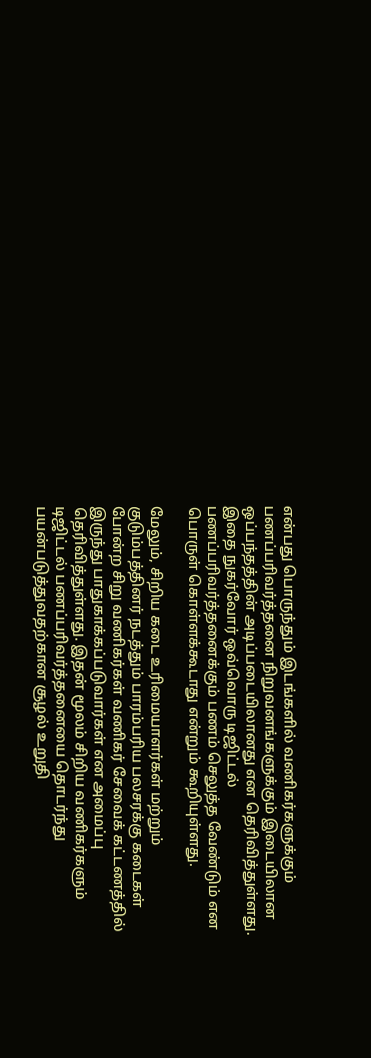என்பது பொருந்தும் இடங்களில் வணிகர்களுக்கும் பணப்பரிவர்த்தனை நிறுவனங்களுக்கும் இடையிலான ஒப்பந்தத்தின் அடிப்படையிலானது என தெரிவித்துள்ளது. இதை நுகர்வோர் ஒவ்வொரு டிஜிட்டல் பணப்பரிவர்த்தனைக்கும் பணம் செலுத்த வேண்டும் என பொருள் கொள்ளக்கூடாது என்றும் கூறியுள்ளது.

மேலும், சிறிய கடை உரிமையாளர்கள் மற்றும் குடும்பத்தினர் நடத்தும் பாரம்பரிய பலசரக்கு கடைகள் போன்ற சிறு வணிகர்கள் வணிகர் சேவைக் கட்டணத்தில் இருந்து பாதுகாக்கப்படுவார்கள் என அமைப்பு தெரிவித்துள்ளது. இதன் மூலம் சிறிய வணிகர்களும் டிஜிட்டல் பணப்பரிவர்த்தனையை தொடர்ந்து பயன்படுத்துவதற்கான சூழல் உறுதி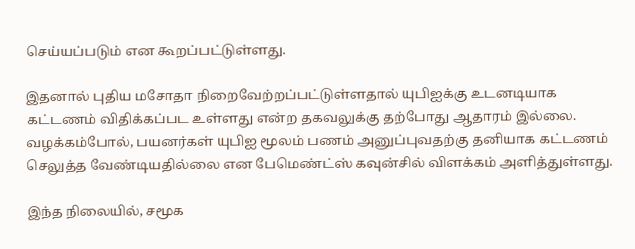செய்யப்படும் என கூறப்பட்டுள்ளது.

இதனால் புதிய மசோதா நிறைவேற்றப்பட்டுள்ளதால் யுபிஐக்கு உடனடியாக கட்டணம் விதிக்கப்பட உள்ளது என்ற தகவலுக்கு தற்போது ஆதாரம் இல்லை. வழக்கம்போல், பயனர்கள் யுபிஐ மூலம் பணம் அனுப்புவதற்கு தனியாக கட்டணம் செலுத்த வேண்டியதில்லை என பேமெண்ட்ஸ் கவுன்சில் விளக்கம் அளித்துள்ளது.

இந்த நிலையில், சமூக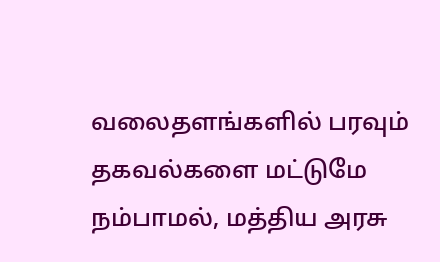வலைதளங்களில் பரவும் தகவல்களை மட்டுமே நம்பாமல், மத்திய அரசு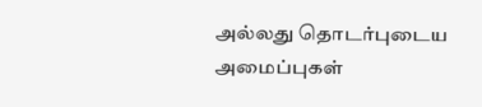அல்லது தொடர்புடைய அமைப்புகள்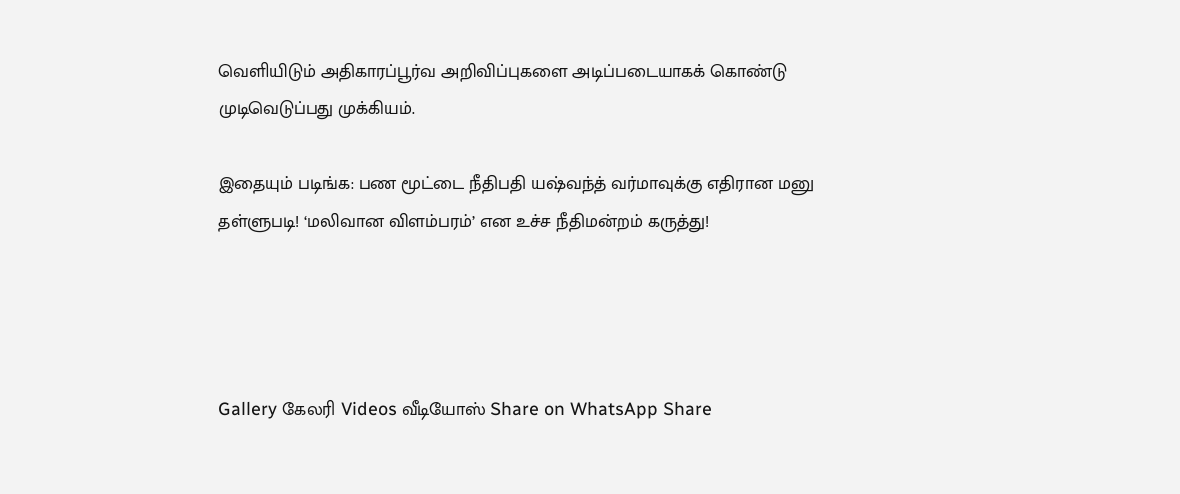வெளியிடும் அதிகாரப்பூர்வ அறிவிப்புகளை அடிப்படையாகக் கொண்டு முடிவெடுப்பது முக்கியம்.

இதையும் படிங்க: பண மூட்டை நீதிபதி யஷ்வந்த் வர்மாவுக்கு எதிரான மனு தள்ளுபடி! ‘மலிவான விளம்பரம்’ என உச்ச நீதிமன்றம் கருத்து!




Gallery கேலரி Videos வீடியோஸ் Share on WhatsApp Share